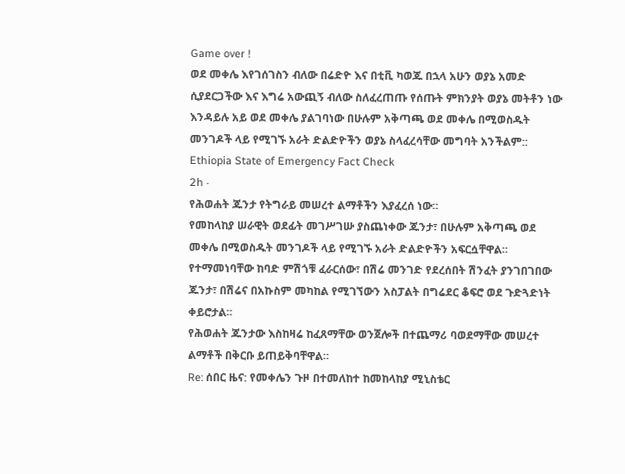Game over !
ወደ መቀሌ እየገሰገስን ብለው በሬድዮ እና በቲቪ ካወጁ በኋላ አሁን ወያኔ አመድ ሲያደርጋችው እና እግሬ አውጪኝ ብለው ስለፈረጠጡ የሰጡት ምክንያት ወያኔ መትቶን ነው እንዳይሉ አይ ወደ መቀሌ ያልገባነው በሁሉም አቅጣጫ ወደ መቀሌ በሚወስዱት መንገዶች ላይ የሚገኙ አራት ድልድዮችን ወያኔ ስላፈረሳቸው መግባት አንችልም::
Ethiopia State of Emergency Fact Check
2h ·
የሕወሐት ጁንታ የትግራይ መሠረተ ልማቶችን እያፈረሰ ነው።
የመከላከያ ሠራዊት ወደፊት መገሥገሡ ያስጨነቀው ጁንታ፣ በሁሉም አቅጣጫ ወደ መቀሌ በሚወስዱት መንገዶች ላይ የሚገኙ አራት ድልድዮችን አፍርሷቸዋል።
የተማመነባቸው ከባድ ምሽጎቹ ፈራርሰው፣ በሽሬ መንገድ የደረሰበት ሽንፈት ያንገበገበው ጁንታ፣ በሽሬና በአኩስም መካከል የሚገኘውን አስፓልት በግሬደር ቆፍሮ ወደ ጉድጓድነት ቀይሮታል።
የሕወሐት ጁንታው እስከዛሬ ከፈጸማቸው ወንጀሎች በተጨማሪ ባወደማቸው መሠረተ ልማቶች በቅርቡ ይጠይቅባቸዋል።
Re: ሰበር ዜና: የመቀሌን ጉዞ በተመለከተ ከመከላከያ ሚኒስቴር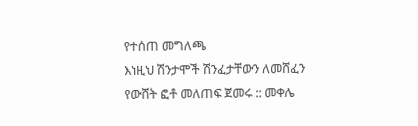የተሰጠ መግለጫ
እነዚህ ሽንታሞች ሽንፈታቸውን ለመሸፈን የውሸት ፎቶ መለጠፍ ጀመሩ :: መቀሌ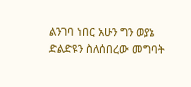ልንገባ ነበር አሁን ግን ወያኔ ድልድዩን ስለሰበረው መግባት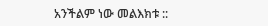አንችልም ነው መልእክቱ ::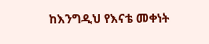ከእንግዲህ የእናቴ መቀነት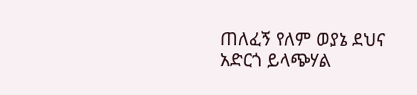ጠለፈኝ የለም ወያኔ ደህና አድርጎ ይላጭሃል